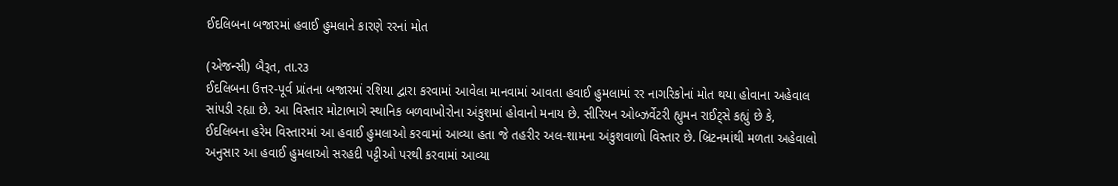ઈદલિબના બજારમાં હવાઈ હુમલાને કારણે રરનાં મોત

(એજન્સી) બૈરૂત, તા.ર૩
ઈદલિબના ઉત્તર-પૂર્વ પ્રાંતના બજારમાં રશિયા દ્વારા કરવામાં આવેલા માનવામાં આવતા હવાઈ હુમલામાં રર નાગરિકોનાં મોત થયા હોવાના અહેવાલ સાંપડી રહ્યા છે. આ વિસ્તાર મોટાભાગે સ્થાનિક બળવાખોરોના અંકુશમાં હોવાનો મનાય છે. સીરિયન ઓબ્ઝર્વેટરી હ્યુમન રાઈટ્‌સે કહ્યું છે કે, ઈદલિબના હરેમ વિસ્તારમાં આ હવાઈ હુમલાઓ કરવામાં આવ્યા હતા જે તહરીર અલ-શામના અંકુશવાળો વિસ્તાર છે. બ્રિટનમાંથી મળતા અહેવાલો અનુસાર આ હવાઈ હુમલાઓ સરહદી પટ્ટીઓ પરથી કરવામાં આવ્યા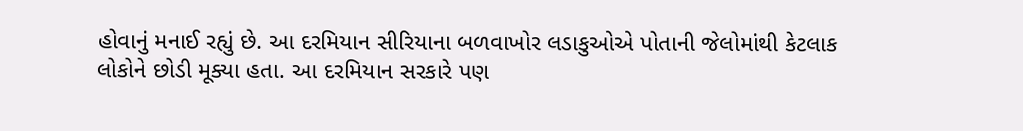હોવાનું મનાઈ રહ્યું છે. આ દરમિયાન સીરિયાના બળવાખોર લડાકુઓએ પોતાની જેલોમાંથી કેટલાક લોકોને છોડી મૂક્યા હતા. આ દરમિયાન સરકારે પણ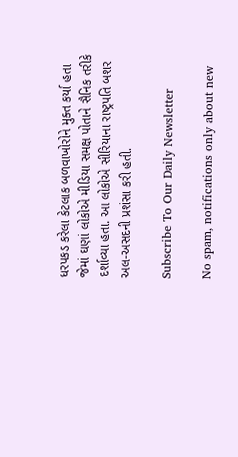ધરપકડ કરેલા કેટલાક બળવાખોરોને મુક્ત કર્યા હતા જેમાં ઘણાં લોકોએ મીડિયા સમક્ષ પોતાને સૈનિક તરીકે દર્શાવ્યા હતા. આ લોકોએ સીરિયાના રાષ્ટ્રપતિ બશર અલ-અસદની પ્રશંસા કરી હતી.

Subscribe To Our Daily Newsletter

No spam, notifications only about new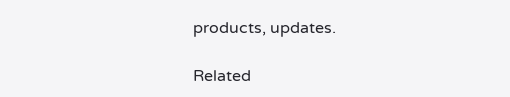products, updates.

Related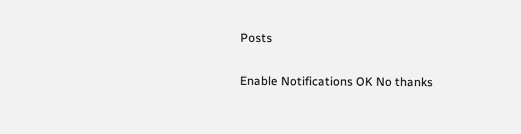Posts

Enable Notifications OK No thanks